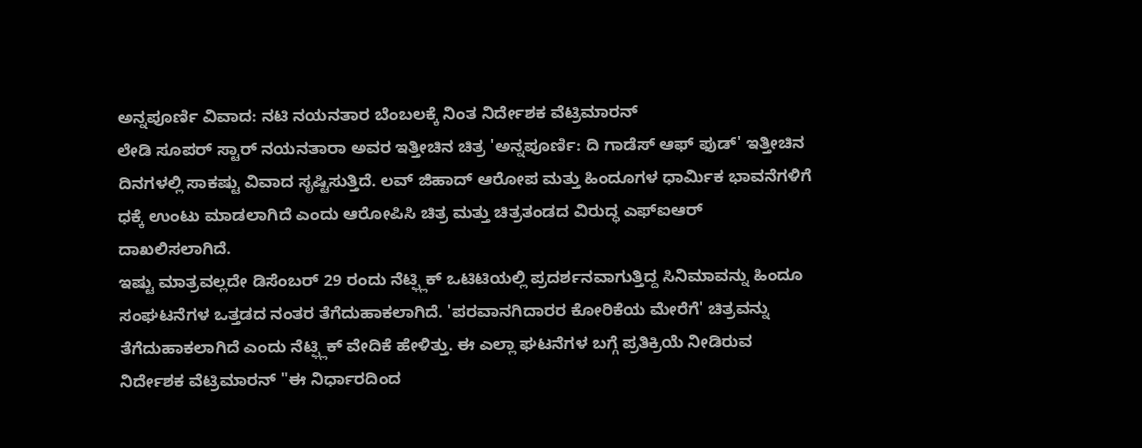ಅನ್ನಪೂರ್ಣಿ ವಿವಾದ: ನಟಿ ನಯನತಾರ ಬೆಂಬಲಕ್ಕೆ ನಿಂತ ನಿರ್ದೇಶಕ ವೆಟ್ರಿಮಾರನ್
ಲೇಡಿ ಸೂಪರ್ ಸ್ಟಾರ್ ನಯನತಾರಾ ಅವರ ಇತ್ತೀಚಿನ ಚಿತ್ರ 'ಅನ್ನಪೂರ್ಣಿ: ದಿ ಗಾಡೆಸ್ ಆಫ್ ಫುಡ್' ಇತ್ತೀಚಿನ ದಿನಗಳಲ್ಲಿ ಸಾಕಷ್ಟು ವಿವಾದ ಸೃಷ್ಟಿಸುತ್ತಿದೆ. ಲವ್ ಜಿಹಾದ್ ಆರೋಪ ಮತ್ತು ಹಿಂದೂಗಳ ಧಾರ್ಮಿಕ ಭಾವನೆಗಳಿಗೆ ಧಕ್ಕೆ ಉಂಟು ಮಾಡಲಾಗಿದೆ ಎಂದು ಆರೋಪಿಸಿ ಚಿತ್ರ ಮತ್ತು ಚಿತ್ರತಂಡದ ವಿರುದ್ಧ ಎಫ್ಐಆರ್ ದಾಖಲಿಸಲಾಗಿದೆ.
ಇಷ್ಟು ಮಾತ್ರವಲ್ಲದೇ ಡಿಸೆಂಬರ್ 29 ರಂದು ನೆಟ್ಫ್ಲಿಕ್ ಒಟಿಟಿಯಲ್ಲಿ ಪ್ರದರ್ಶನವಾಗುತ್ತಿದ್ದ ಸಿನಿಮಾವನ್ನು ಹಿಂದೂ ಸಂಘಟನೆಗಳ ಒತ್ತಡದ ನಂತರ ತೆಗೆದುಹಾಕಲಾಗಿದೆ. 'ಪರವಾನಗಿದಾರರ ಕೋರಿಕೆಯ ಮೇರೆಗೆ' ಚಿತ್ರವನ್ನು ತೆಗೆದುಹಾಕಲಾಗಿದೆ ಎಂದು ನೆಟ್ಫ್ಲಿಕ್ ವೇದಿಕೆ ಹೇಳಿತ್ತು. ಈ ಎಲ್ಲಾ ಘಟನೆಗಳ ಬಗ್ಗೆ ಪ್ರತಿಕ್ರಿಯೆ ನೀಡಿರುವ ನಿರ್ದೇಶಕ ವೆಟ್ರಿಮಾರನ್ "ಈ ನಿರ್ಧಾರದಿಂದ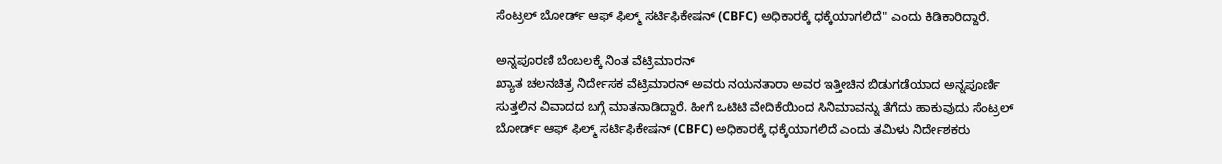ಸೆಂಟ್ರಲ್ ಬೋರ್ಡ್ ಆಫ್ ಫಿಲ್ಮ್ ಸರ್ಟಿಫಿಕೇಷನ್ (CBFC) ಅಧಿಕಾರಕ್ಕೆ ಧಕ್ಕೆಯಾಗಲಿದೆ" ಎಂದು ಕಿಡಿಕಾರಿದ್ದಾರೆ.

ಅನ್ನಪೂರಣಿ ಬೆಂಬಲಕ್ಕೆ ನಿಂತ ವೆಟ್ರಿಮಾರನ್
ಖ್ಯಾತ ಚಲನಚಿತ್ರ ನಿರ್ದೇಸಕ ವೆಟ್ರಿಮಾರನ್ ಅವರು ನಯನತಾರಾ ಅವರ ಇತ್ತೀಚಿನ ಬಿಡುಗಡೆಯಾದ ಅನ್ನಪೂರ್ಣಿ ಸುತ್ತಲಿನ ವಿವಾದದ ಬಗ್ಗೆ ಮಾತನಾಡಿದ್ದಾರೆ. ಹೀಗೆ ಒಟಿಟಿ ವೇದಿಕೆಯಿಂದ ಸಿನಿಮಾವನ್ನು ತೆಗೆದು ಹಾಕುವುದು ಸೆಂಟ್ರಲ್ ಬೋರ್ಡ್ ಆಫ್ ಫಿಲ್ಮ್ ಸರ್ಟಿಫಿಕೇಷನ್ (CBFC) ಅಧಿಕಾರಕ್ಕೆ ಧಕ್ಕೆಯಾಗಲಿದೆ ಎಂದು ತಮಿಳು ನಿರ್ದೇಶಕರು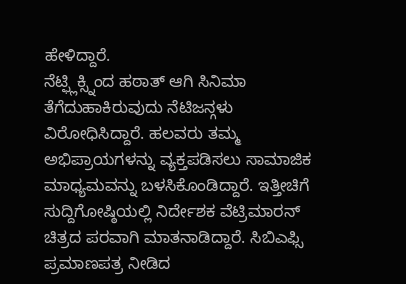ಹೇಳಿದ್ದಾರೆ.
ನೆಟ್ಫ್ಲಿಕ್ಸ್ನಿಂದ ಹಠಾತ್ ಆಗಿ ಸಿನಿಮಾ ತೆಗೆದುಹಾಕಿರುವುದು ನೆಟಿಜನ್ಗಳು ವಿರೋಧಿಸಿದ್ದಾರೆ. ಹಲವರು ತಮ್ಮ ಅಭಿಪ್ರಾಯಗಳನ್ನು ವ್ಯಕ್ತಪಡಿಸಲು ಸಾಮಾಜಿಕ ಮಾಧ್ಯಮವನ್ನು ಬಳಸಿಕೊಂಡಿದ್ದಾರೆ. ಇತ್ತೀಚಿಗೆ ಸುದ್ದಿಗೋಷ್ಠಿಯಲ್ಲಿ ನಿರ್ದೇಶಕ ವೆಟ್ರಿಮಾರನ್ ಚಿತ್ರದ ಪರವಾಗಿ ಮಾತನಾಡಿದ್ದಾರೆ. ಸಿಬಿಎಫ್ಸಿ ಪ್ರಮಾಣಪತ್ರ ನೀಡಿದ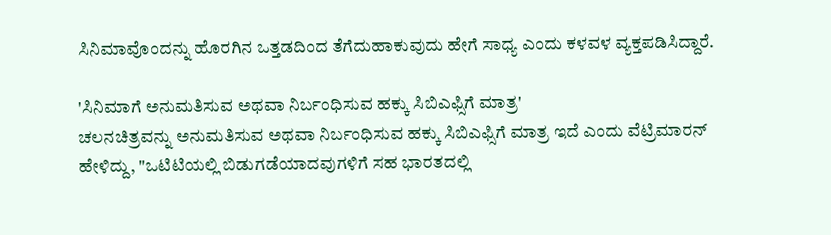ಸಿನಿಮಾವೊಂದನ್ನು ಹೊರಗಿನ ಒತ್ತಡದಿಂದ ತೆಗೆದುಹಾಕುವುದು ಹೇಗೆ ಸಾಧ್ಯ ಎಂದು ಕಳವಳ ವ್ಯಕ್ತಪಡಿಸಿದ್ದಾರೆ.

'ಸಿನಿಮಾಗೆ ಅನುಮತಿಸುವ ಅಥವಾ ನಿರ್ಬಂಧಿಸುವ ಹಕ್ಕು ಸಿಬಿಎಫ್ಸಿಗೆ ಮಾತ್ರ'
ಚಲನಚಿತ್ರವನ್ನು ಅನುಮತಿಸುವ ಅಥವಾ ನಿರ್ಬಂಧಿಸುವ ಹಕ್ಕು ಸಿಬಿಎಫ್ಸಿಗೆ ಮಾತ್ರ ಇದೆ ಎಂದು ವೆಟ್ರಿಮಾರನ್ ಹೇಳಿದ್ದು, "ಒಟಿಟಿಯಲ್ಲಿ ಬಿಡುಗಡೆಯಾದವುಗಳಿಗೆ ಸಹ ಭಾರತದಲ್ಲಿ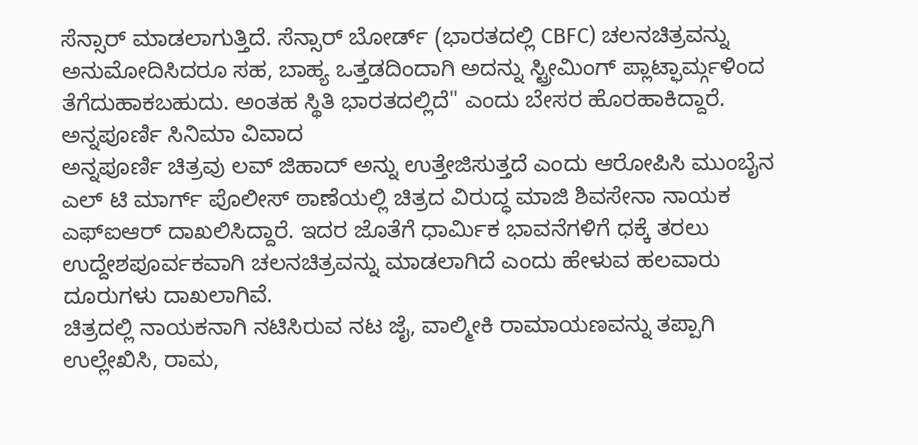ಸೆನ್ಸಾರ್ ಮಾಡಲಾಗುತ್ತಿದೆ. ಸೆನ್ಸಾರ್ ಬೋರ್ಡ್ (ಭಾರತದಲ್ಲಿ CBFC) ಚಲನಚಿತ್ರವನ್ನು ಅನುಮೋದಿಸಿದರೂ ಸಹ, ಬಾಹ್ಯ ಒತ್ತಡದಿಂದಾಗಿ ಅದನ್ನು ಸ್ಟ್ರೀಮಿಂಗ್ ಪ್ಲಾಟ್ಫಾರ್ಮ್ಗಳಿಂದ ತೆಗೆದುಹಾಕಬಹುದು. ಅಂತಹ ಸ್ಥಿತಿ ಭಾರತದಲ್ಲಿದೆ" ಎಂದು ಬೇಸರ ಹೊರಹಾಕಿದ್ದಾರೆ.
ಅನ್ನಪೂರ್ಣಿ ಸಿನಿಮಾ ವಿವಾದ
ಅನ್ನಪೂರ್ಣಿ ಚಿತ್ರವು ಲವ್ ಜಿಹಾದ್ ಅನ್ನು ಉತ್ತೇಜಿಸುತ್ತದೆ ಎಂದು ಆರೋಪಿಸಿ ಮುಂಬೈನ ಎಲ್ ಟಿ ಮಾರ್ಗ್ ಪೊಲೀಸ್ ಠಾಣೆಯಲ್ಲಿ ಚಿತ್ರದ ವಿರುದ್ಧ ಮಾಜಿ ಶಿವಸೇನಾ ನಾಯಕ ಎಫ್ಐಆರ್ ದಾಖಲಿಸಿದ್ದಾರೆ. ಇದರ ಜೊತೆಗೆ ಧಾರ್ಮಿಕ ಭಾವನೆಗಳಿಗೆ ಧಕ್ಕೆ ತರಲು ಉದ್ದೇಶಪೂರ್ವಕವಾಗಿ ಚಲನಚಿತ್ರವನ್ನು ಮಾಡಲಾಗಿದೆ ಎಂದು ಹೇಳುವ ಹಲವಾರು ದೂರುಗಳು ದಾಖಲಾಗಿವೆ.
ಚಿತ್ರದಲ್ಲಿ ನಾಯಕನಾಗಿ ನಟಿಸಿರುವ ನಟ ಜೈ, ವಾಲ್ಮೀಕಿ ರಾಮಾಯಣವನ್ನು ತಪ್ಪಾಗಿ ಉಲ್ಲೇಖಿಸಿ, ರಾಮ,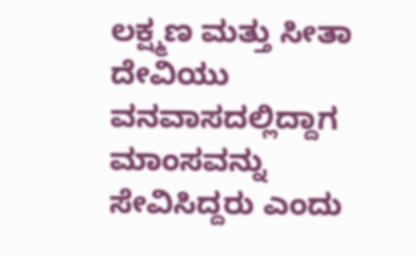ಲಕ್ಷ್ಮಣ ಮತ್ತು ಸೀತಾ ದೇವಿಯು ವನವಾಸದಲ್ಲಿದ್ದಾಗ ಮಾಂಸವನ್ನು ಸೇವಿಸಿದ್ದರು ಎಂದು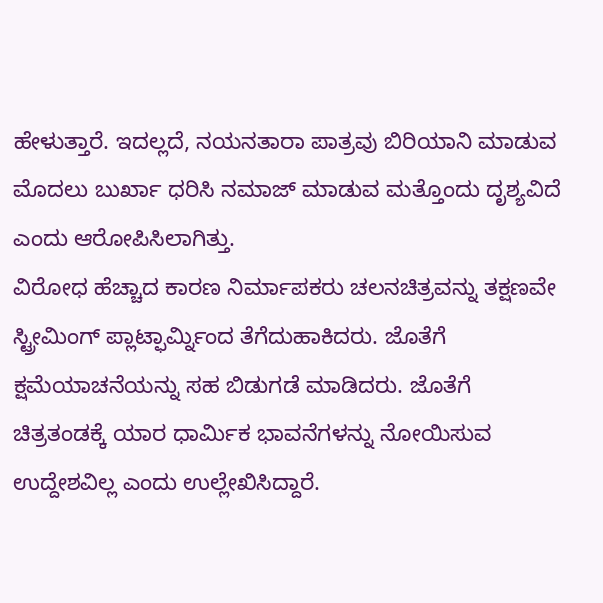ಹೇಳುತ್ತಾರೆ. ಇದಲ್ಲದೆ, ನಯನತಾರಾ ಪಾತ್ರವು ಬಿರಿಯಾನಿ ಮಾಡುವ ಮೊದಲು ಬುರ್ಖಾ ಧರಿಸಿ ನಮಾಜ್ ಮಾಡುವ ಮತ್ತೊಂದು ದೃಶ್ಯವಿದೆ ಎಂದು ಆರೋಪಿಸಿಲಾಗಿತ್ತು.
ವಿರೋಧ ಹೆಚ್ಚಾದ ಕಾರಣ ನಿರ್ಮಾಪಕರು ಚಲನಚಿತ್ರವನ್ನು ತಕ್ಷಣವೇ ಸ್ಟ್ರೀಮಿಂಗ್ ಪ್ಲಾಟ್ಫಾರ್ಮ್ನಿಂದ ತೆಗೆದುಹಾಕಿದರು. ಜೊತೆಗೆ ಕ್ಷಮೆಯಾಚನೆಯನ್ನು ಸಹ ಬಿಡುಗಡೆ ಮಾಡಿದರು. ಜೊತೆಗೆ ಚಿತ್ರತಂಡಕ್ಕೆ ಯಾರ ಧಾರ್ಮಿಕ ಭಾವನೆಗಳನ್ನು ನೋಯಿಸುವ ಉದ್ದೇಶವಿಲ್ಲ ಎಂದು ಉಲ್ಲೇಖಿಸಿದ್ದಾರೆ.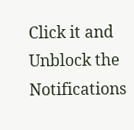Click it and Unblock the Notifications